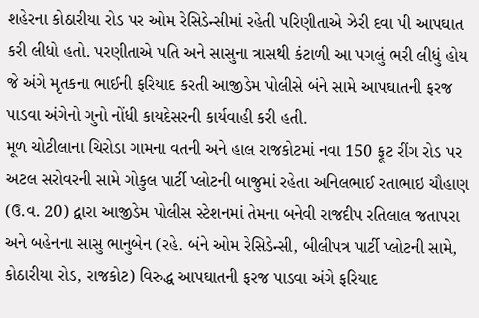શહેરના કોઠારીયા રોડ પર ઓમ રેસિડેન્સીમાં રહેતી પરિણીતાએ ઝેરી દવા પી આપઘાત કરી લીધો હતો. પરણીતાએ પતિ અને સાસુના ત્રાસથી કંટાળી આ પગલું ભરી લીધું હોય જે અંગે મૃતકના ભાઈની ફરિયાદ કરતી આજીડેમ પોલીસે બંને સામે આપઘાતની ફરજ પાડવા અંગેનો ગુનો નોંધી કાયદેસરની કાર્યવાહી કરી હતી.
મૂળ ચોટીલાના ચિરોડા ગામના વતની અને હાલ રાજકોટમાં નવા 150 ફૂટ રીંગ રોડ પર અટલ સરોવરની સામે ગોકુલ પાર્ટી પ્લોટની બાજુમાં રહેતા અનિલભાઈ રતાભાઇ ચૌહાણ (ઉ.વ. 20) દ્વારા આજીડેમ પોલીસ સ્ટેશનમાં તેમના બનેવી રાજદીપ રતિલાલ જતાપરા અને બહેનના સાસુ ભાનુબેન (રહે. બંને ઓમ રેસિડેન્સી, બીલીપત્ર પાર્ટી પ્લોટની સામે, કોઠારીયા રોડ, રાજકોટ) વિરુદ્ધ આપઘાતની ફરજ પાડવા અંગે ફરિયાદ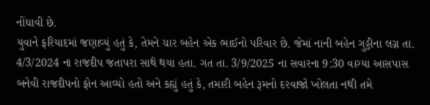નોંધાવી છે.
યુવાને ફરિયાદમાં જણાવ્યું હતું કે, તેમને ચાર બહેન એક ભાઈનો પરિવાર છે. જેમાં નાની બહેન ગુડ્ડીના લગ્ન તા. 4/3/2024 ના રાજદીપ જતાપરા સાથે થયા હતા. ગત તા. 3/9/2025 ના સવારના 9:30 વાગ્યા આસપાસ બનેવી રાજદીપનો ફોન આવ્યો હતો અને કહ્યું હતું કે, તમારી બહેન રૂમનો દરવાજો ખોલતા નથી તમે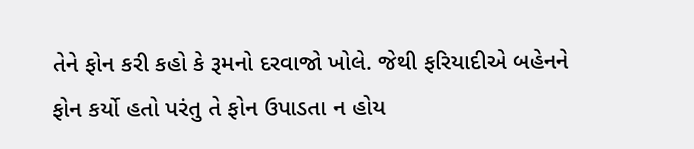તેને ફોન કરી કહો કે રૂમનો દરવાજો ખોલે. જેથી ફરિયાદીએ બહેનને ફોન કર્યો હતો પરંતુ તે ફોન ઉપાડતા ન હોય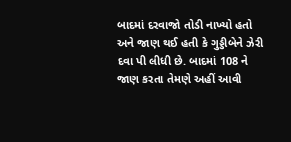બાદમાં દરવાજો તોડી નાખ્યો હતો અને જાણ થઈ હતી કે ગુડ્ડીબેને ઝેરી દવા પી લીધી છે. બાદમાં 108 ને જાણ કરતા તેમણે અહીં આવી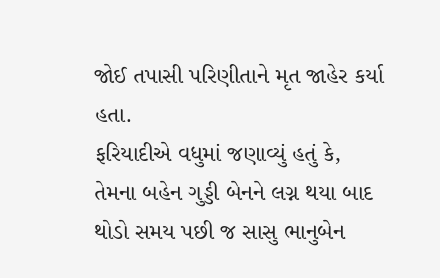જોઈ તપાસી પરિણીતાને મૃત જાહેર કર્યા હતા.
ફરિયાદીએ વધુમાં જણાવ્યું હતું કે, તેમના બહેન ગુડ્ડી બેનને લગ્ન થયા બાદ થોડો સમય પછી જ સાસુ ભાનુબેન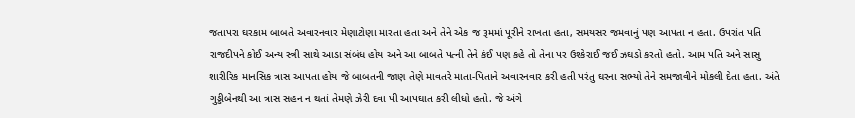જતાપરા ઘરકામ બાબતે અવારનવાર મેણાટોણા મારતા હતા અને તેને એક જ રૂમમાં પૂરીને રાખતા હતા, સમયસર જમવાનું પણ આપતા ન હતા. ઉપરાંત પતિ રાજદીપને કોઈ અન્ય સ્ત્રી સાથે આડા સંબંધ હોય અને આ બાબતે પત્ની તેને કંઈ પણ કહે તો તેના પર ઉશ્કેરાઈ જઈ ઝઘડો કરતો હતો. આમ પતિ અને સાસુ શારીરિક માનસિક ત્રાસ આપતા હોય જે બાબતની જાણ તેણે માવતરે માતા-પિતાને અવારનવાર કરી હતી પરંતુ ઘરના સભ્યો તેને સમજાવીને મોકલી દેતા હતા. અંતે ગુડ્ડીબેનથી આ ત્રાસ સહન ન થતાં તેમણે ઝેરી દવા પી આપઘાત કરી લીધો હતો. જે અંગે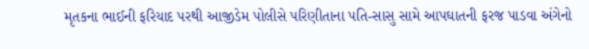મૃતકના ભાઈની ફરિયાદ પરથી આજીડેમ પોલીસે પરિણીતાના પતિ-સાસુ સામે આપઘાતની ફરજ પાડવા અંગેનો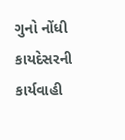ગુનો નોંધી કાયદેસરની કાર્યવાહી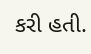કરી હતી.